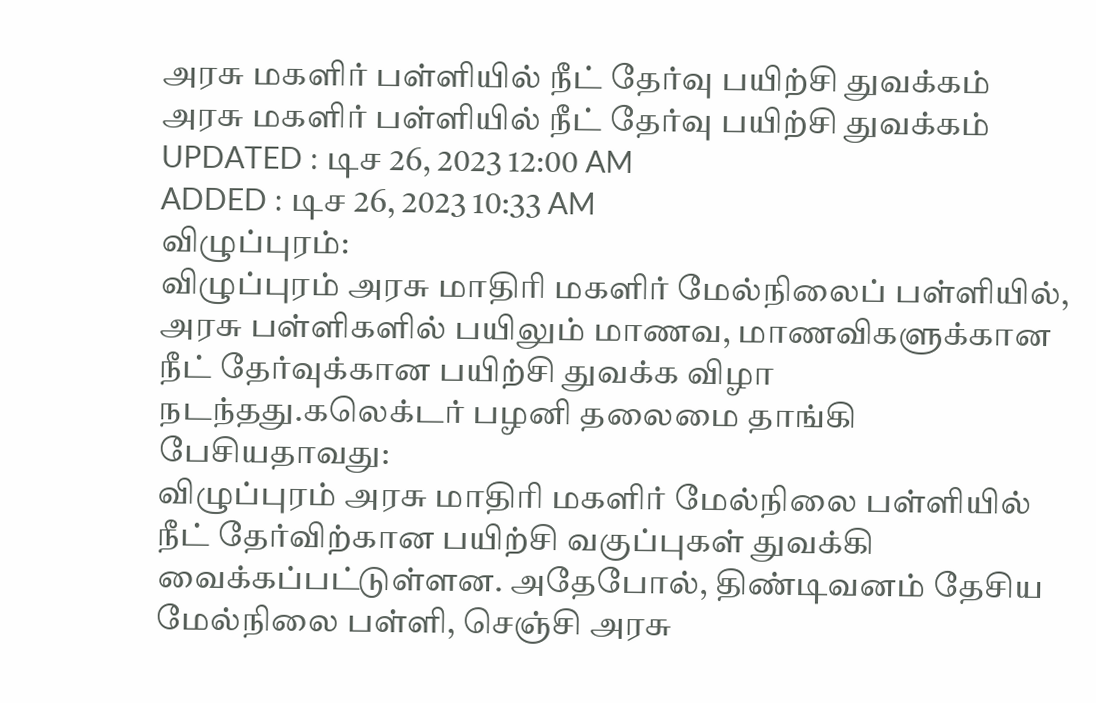அரசு மகளிர் பள்ளியில் நீட் தேர்வு பயிற்சி துவக்கம்
அரசு மகளிர் பள்ளியில் நீட் தேர்வு பயிற்சி துவக்கம்
UPDATED : டிச 26, 2023 12:00 AM
ADDED : டிச 26, 2023 10:33 AM
விழுப்புரம்:
விழுப்புரம் அரசு மாதிரி மகளிர் மேல்நிலைப் பள்ளியில், அரசு பள்ளிகளில் பயிலும் மாணவ, மாணவிகளுக்கான நீட் தேர்வுக்கான பயிற்சி துவக்க விழா நடந்தது.கலெக்டர் பழனி தலைமை தாங்கி பேசியதாவது:
விழுப்புரம் அரசு மாதிரி மகளிர் மேல்நிலை பள்ளியில் நீட் தேர்விற்கான பயிற்சி வகுப்புகள் துவக்கி வைக்கப்பட்டுள்ளன. அதேபோல், திண்டிவனம் தேசிய மேல்நிலை பள்ளி, செஞ்சி அரசு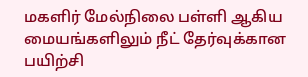மகளிர் மேல்நிலை பள்ளி ஆகிய மையங்களிலும் நீட் தேர்வுக்கான பயிற்சி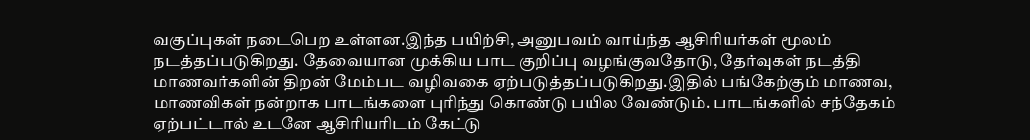வகுப்புகள் நடைபெற உள்ளன.இந்த பயிற்சி, அனுபவம் வாய்ந்த ஆசிரியர்கள் மூலம் நடத்தப்படுகிறது. தேவையான முக்கிய பாட குறிப்பு வழங்குவதோடு, தேர்வுகள் நடத்தி மாணவர்களின் திறன் மேம்பட வழிவகை ஏற்படுத்தப்படுகிறது.இதில் பங்கேற்கும் மாணவ, மாணவிகள் நன்றாக பாடங்களை புரிந்து கொண்டு பயில வேண்டும். பாடங்களில் சந்தேகம் ஏற்பட்டால் உடனே ஆசிரியரிடம் கேட்டு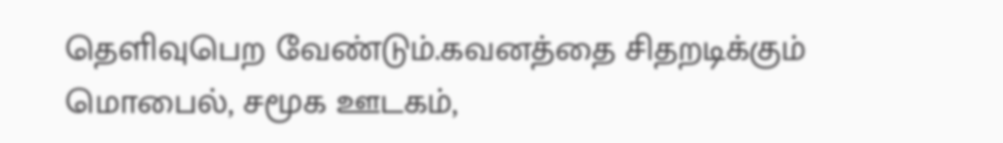தெளிவுபெற வேண்டும்.கவனத்தை சிதறடிக்கும் மொபைல், சமூக ஊடகம்,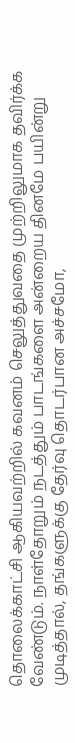தொலைக்காட்சி ஆகியவற்றில் கவனம் செலுத்துவதை முற்றிலுமாக தவிர்க்க வேண்டும். நாள்தோறும் நடத்தும் பாடங்களை அன்றைய தினமே பயின்று முடித்தால், தங்களுக்கு தேர்வு தொடர்பான அச்சமோ,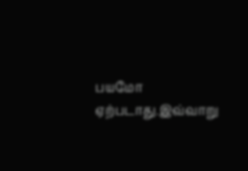பயமோ ஏற்படாது.இவ்வாறு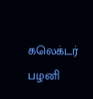கலெக்டர் பழனி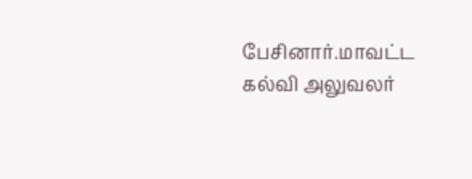பேசினார்.மாவட்ட கல்வி அலுவலர்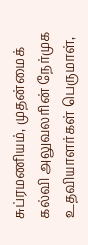சுப்ரமணியம், முதன்மைக் கல்வி அலுவலரின் நேர்முக உதவியாளர்கள் பெருமாள்,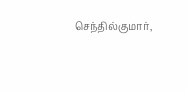செந்தில்குமார்,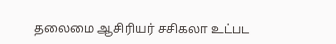தலைமை ஆசிரியர் சசிகலா உட்பட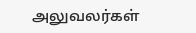அலுவலர்கள்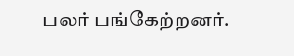பலர் பங்கேற்றனர்.